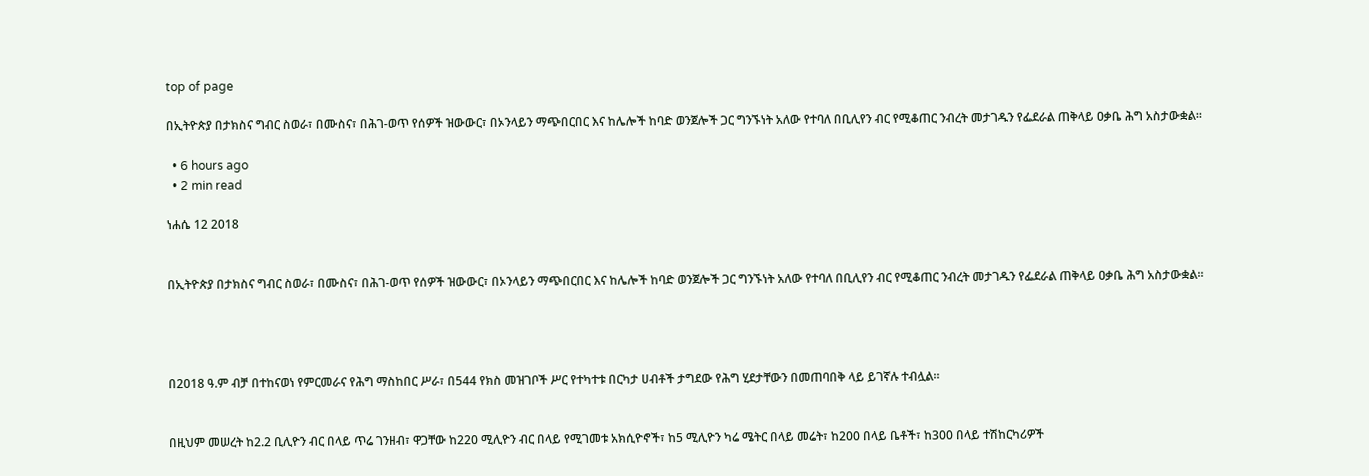top of page

በኢትዮጵያ በታክስና ግብር ስወራ፣ በሙስና፣ በሕገ-ወጥ የሰዎች ዝውውር፣ በኦንላይን ማጭበርበር እና ከሌሎች ከባድ ወንጀሎች ጋር ግንኙነት አለው የተባለ በቢሊየን ብር የሚቆጠር ንብረት መታገዱን የፌደራል ጠቅላይ ዐቃቤ ሕግ አስታውቋል።

  • 6 hours ago
  • 2 min read

ነሐሴ 12 2018


በኢትዮጵያ በታክስና ግብር ስወራ፣ በሙስና፣ በሕገ-ወጥ የሰዎች ዝውውር፣ በኦንላይን ማጭበርበር እና ከሌሎች ከባድ ወንጀሎች ጋር ግንኙነት አለው የተባለ በቢሊየን ብር የሚቆጠር ንብረት መታገዱን የፌደራል ጠቅላይ ዐቃቤ ሕግ አስታውቋል።




በ2018 ዓ.ም ብቻ በተከናወነ የምርመራና የሕግ ማስከበር ሥራ፣ በ544 የክስ መዝገቦች ሥር የተካተቱ በርካታ ሀብቶች ታግደው የሕግ ሂደታቸውን በመጠባበቅ ላይ ይገኛሉ ተብሏል።


በዚህም መሠረት ከ2.2 ቢሊዮን ብር በላይ ጥሬ ገንዘብ፣ ዋጋቸው ከ220 ሚሊዮን ብር በላይ የሚገመቱ አክሲዮኖች፣ ከ5 ሚሊዮን ካሬ ሜትር በላይ መሬት፣ ከ200 በላይ ቤቶች፣ ከ300 በላይ ተሽከርካሪዎች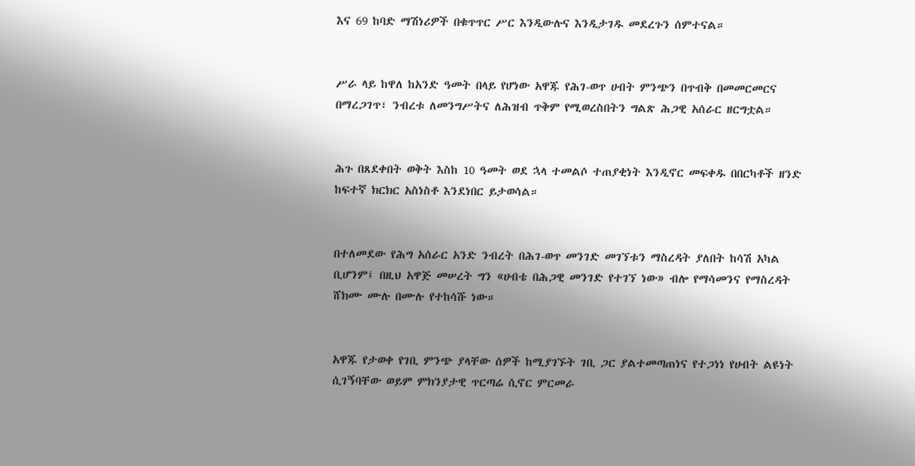እና 69 ከባድ ማሽነሪዎች በቁጥጥር ሥር እንዲውሉና እንዲታገዱ መደረጉን ሰምተናል።


ሥራ ላይ ከዋለ ከአንድ ዓመት በላይ የሆነው አዋጁ የሕገ-ወጥ ሀብት ምንጭን በጥብቅ በመመርመርና በማረጋገጥ፣ ንብረቱ ለመንግሥትና ለሕዝብ ጥቅም የሚወረስበትን ግልጽ ሕጋዊ አሰራር ዘርግቷል።


ሕጉ በጸደቀበት ወቅት እስከ 10 ዓመት ወደ ኋላ ተመልሶ ተጠያቂነት እንዲኖር መፍቀዱ በበርካቶች ዘንድ ከፍተኛ ክርክር አስነስቶ እንደነበር ይታወሳል።


በተለመደው የሕግ አሰራር አንድ ንብረት በሕገ-ወጥ መንገድ መገኘቱን ማስረዳት ያለበት ከሳሽ አካል ቢሆንም፤ በዚህ አዋጅ መሠረት ግን «ሀብቴ በሕጋዊ መንገድ የተገኘ ነው» ብሎ የማሳመንና የማስረዳት ሸክሙ ሙሉ በሙሉ የተከሳሹ ነው።


አዋጁ የታወቀ የገቢ ምንጭ ያላቸው ሰዎች ከሚያገኙት ገቢ ጋር ያልተመጣጠነና የተጋነነ የሀብት ልዩነት ሲገኝባቸው ወይም ምክንያታዊ ጥርጣሬ ሲኖር ምርመራ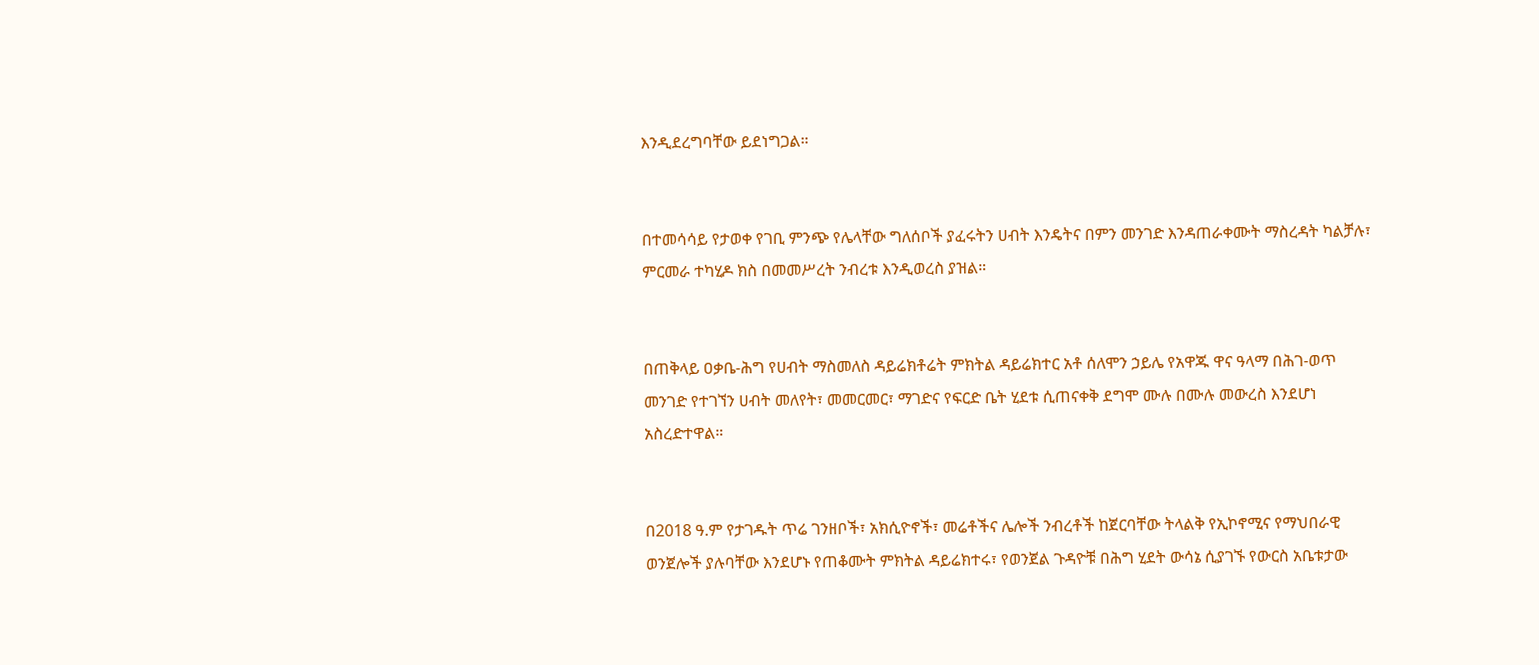እንዲደረግባቸው ይደነግጋል።


በተመሳሳይ የታወቀ የገቢ ምንጭ የሌላቸው ግለሰቦች ያፈሩትን ሀብት እንዴትና በምን መንገድ እንዳጠራቀሙት ማስረዳት ካልቻሉ፣ ምርመራ ተካሂዶ ክስ በመመሥረት ንብረቱ እንዲወረስ ያዝል።


በጠቅላይ ዐቃቤ-ሕግ የሀብት ማስመለስ ዳይሬክቶሬት ምክትል ዳይሬክተር አቶ ሰለሞን ኃይሌ የአዋጁ ዋና ዓላማ በሕገ-ወጥ መንገድ የተገኘን ሀብት መለየት፣ መመርመር፣ ማገድና የፍርድ ቤት ሂደቱ ሲጠናቀቅ ደግሞ ሙሉ በሙሉ መውረስ እንደሆነ አስረድተዋል።


በ2018 ዓ.ም የታገዱት ጥሬ ገንዘቦች፣ አክሲዮኖች፣ መሬቶችና ሌሎች ንብረቶች ከጀርባቸው ትላልቅ የኢኮኖሚና የማህበራዊ ወንጀሎች ያሉባቸው እንደሆኑ የጠቆሙት ምክትል ዳይሬክተሩ፣ የወንጀል ጉዳዮቹ በሕግ ሂደት ውሳኔ ሲያገኙ የውርስ አቤቱታው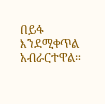በይፋ እንደሚቀጥል አብራርተዋል።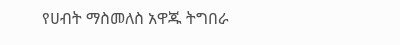የሀብት ማስመለስ አዋጁ ትግበራ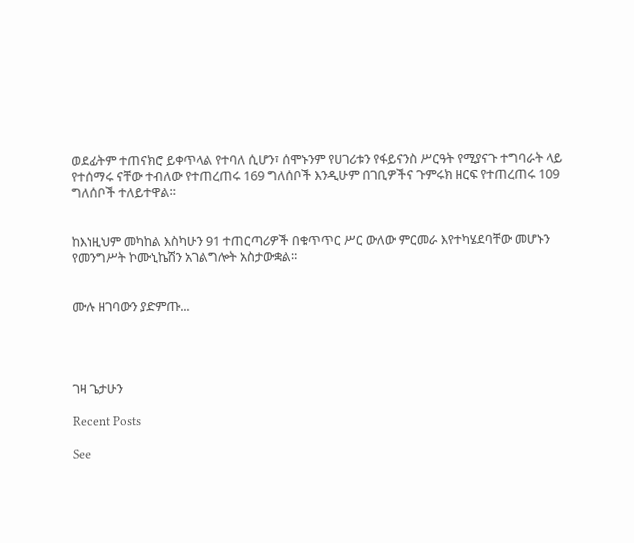ወደፊትም ተጠናክሮ ይቀጥላል የተባለ ሲሆን፣ ሰሞኑንም የሀገሪቱን የፋይናንስ ሥርዓት የሚያናጉ ተግባራት ላይ የተሰማሩ ናቸው ተብለው የተጠረጠሩ 169 ግለሰቦች እንዲሁም በገቢዎችና ጉምሩክ ዘርፍ የተጠረጠሩ 109 ግለሰቦች ተለይተዋል።


ከእነዚህም መካከል እስካሁን 91 ተጠርጣሪዎች በቁጥጥር ሥር ውለው ምርመራ እየተካሄደባቸው መሆኑን የመንግሥት ኮሙኒኬሽን አገልግሎት አስታውቋል።


ሙሉ ዘገባውን ያድምጡ...




ገዛ ጌታሁን

Recent Posts

See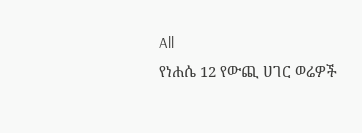All
የነሐሴ 12 የውጪ ሀገር ወሬዎች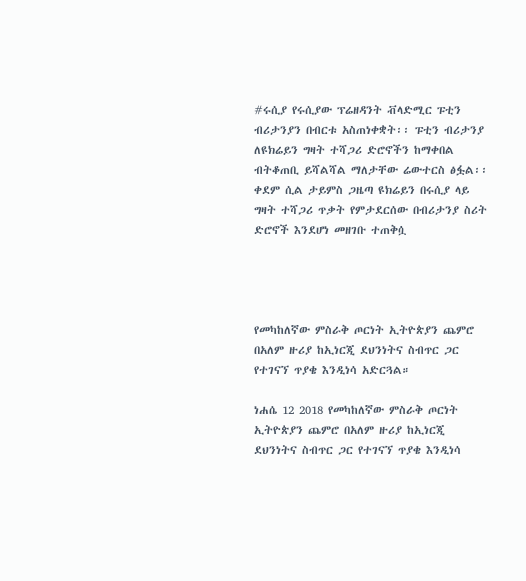#ሩሲያ የሩሲያው ፕሬዘዳንት ቭላድሚር ፑቲን ብሪታንያን በብርቱ አስጠነቀቋት፡፡ ፑቲን ብሪታንያ ለዩክሬይን ግዛት ተሻጋሪ ድሮኖችን ከማቀበል ብትቆጠቢ ይሻልሻል ማለታቸው ሬውተርስ ፅፏል፡፡ ቀደም ሲል ታይምስ ጋዜጣ ዩክሬይን በሩሲያ ላይ ግዛት ተሻጋሪ ጥቃት የምታደርሰው በብሪታንያ ስሪት ድሮኖች እንደሆነ መዘገቡ ተጠቅሷ




የመካከለኛው ምስራቅ ጦርነት ኢትዮጵያን ጨምሮ በአለም ዙሪያ ከኢነርጂ ደህንነትና ስብጥር ጋር የተገናኘ ጥያቄ እንዲነሳ አድርጓል።

ነሐሴ 12 2018 የመካከለኛው ምስራቅ ጦርነት ኢትዮጵያን ጨምሮ በአለም ዙሪያ ከኢነርጂ ደህንነትና ስብጥር ጋር የተገናኘ ጥያቄ እንዲነሳ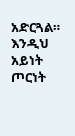አድርጓል። እንዲህ አይነት ጦርነት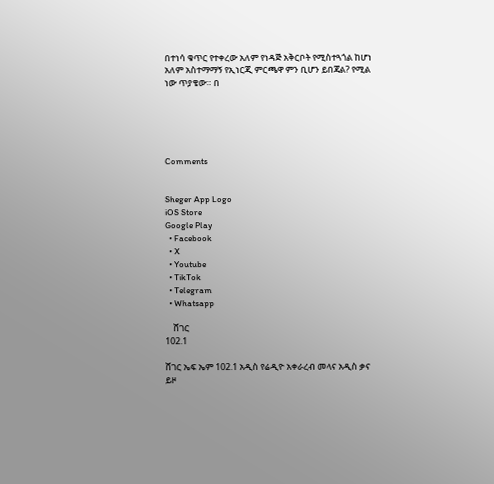በተነሳ ቁጥር የተቀረው አለም የነዳጅ አቅርቦት የሚስተጓጎል ከሆነ አለም አስተማማኝ የኢነርጂ ምርጫዋ ምን ቢሆን ይበጃል? የሚል ነው ጥያቄው። በ





Comments


Sheger App Logo
iOS Store
Google Play
  • Facebook
  • X
  • Youtube
  • TikTok
  • Telegram
  • Whatsapp

    ሸገር
102.1

ሸገር ኤፍ ኤም 102.1 አዲስ የሬዲዮ አቀራረብ መላና አዲስ ቃና ይዞ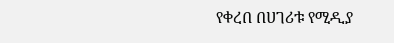የቀረበ በሀገሪቱ የሚዲያ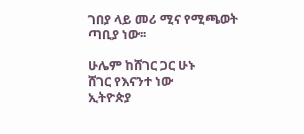ገበያ ላይ መሪ ሚና የሚጫወት ጣቢያ ነው፡፡

ሁሌም ከሸገር ጋር ሁኑ
ሸገር የእናንተ ነው
ኢትዮጵያ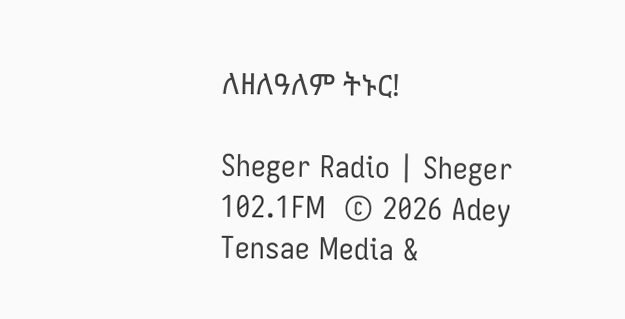ለዘለዓለም ትኑር!

Sheger Radio | Sheger 102.1FM  © 2026 Adey Tensae Media &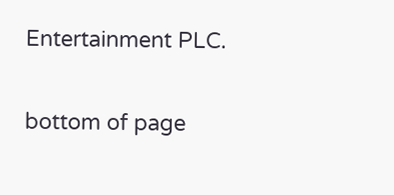Entertainment PLC.

bottom of page